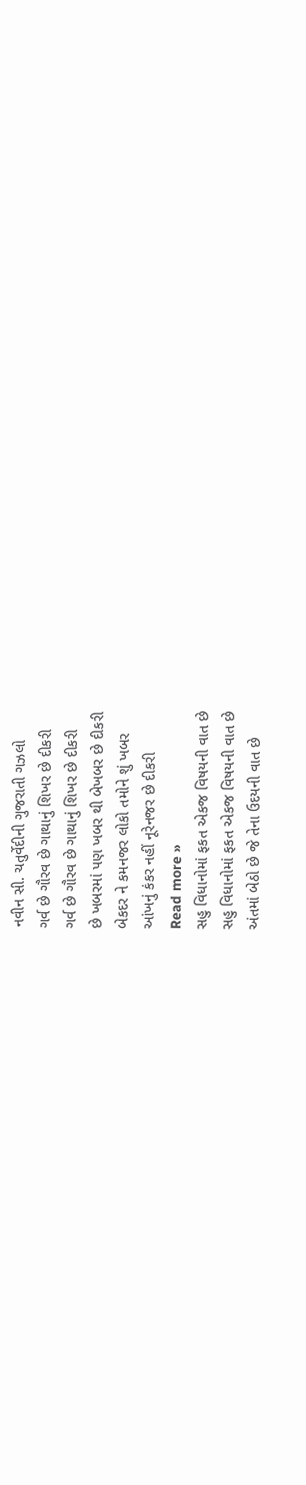નવીન સી. ચતુર્વેદીની ગુજરાતી ગઝલો
ગર્વ છે ગૌરવ છે ગાથાનું શિખર છે દીકરી
ગર્વ છે ગૌરવ છે ગાથાનું શિખર છે દીકરી
છે ખબરમાં પણ ખબર થી બેખબર છે દીકરી
બેકદર ને કમનજર લોકો તમોને શું ખબર
આંખનું કંકર નહીં નૂરેનજર છે દીકરી
Read more »
સહુ વિધાનોમાં ફકત એકજ વિષયની વાત છે
સહુ વિધાનોમાં ફકત એકજ વિષયની વાત છે
અંતમાં બેઠો છે જે તેના ઉદયની વાત છે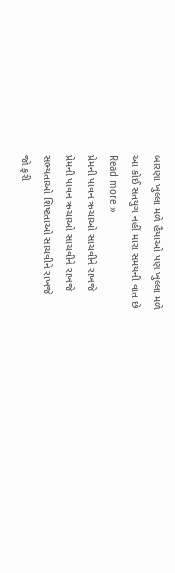બારણા ખુલ્લા મળે હૈયાઓ પણ ખુલ્લા મળે
આ કોઈ સતયુગ નહીં મારા સમયની વાત છે
Read more »
પ્રેમની પાવન ઋચાઓ સાચવીને રાખજે
પ્રેમની પાવન ઋચાઓ સાચવીને રાખજે
સભ્યતાઓ શિષ્ટતાઓ સાચવીને રાખજે
જો ફરી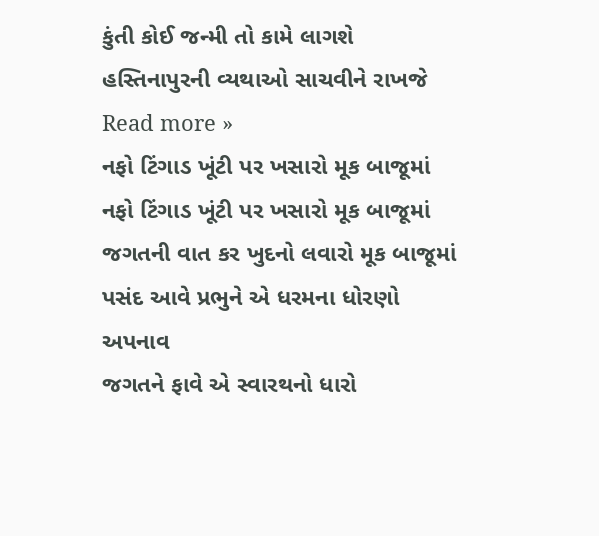કુંતી કોઈ જન્મી તો કામે લાગશે
હસ્તિનાપુરની વ્યથાઓ સાચવીને રાખજે
Read more »
નફો ટિંગાડ ખૂંટી પર ખસારો મૂક બાજૂમાં
નફો ટિંગાડ ખૂંટી પર ખસારો મૂક બાજૂમાં
જગતની વાત કર ખુદનો લવારો મૂક બાજૂમાં
પસંદ આવે પ્રભુને એ ધરમના ધોરણો અપનાવ
જગતને ફાવે એ સ્વારથનો ધારો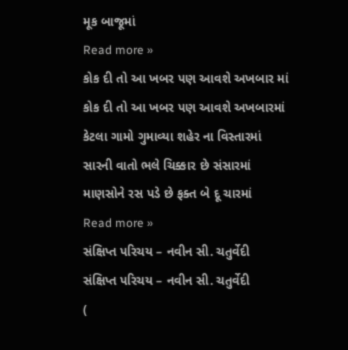મૂક બાજૂમાં
Read more »
કોક દી તો આ ખબર પણ આવશે અખબાર માં
કોક દી તો આ ખબર પણ આવશે અખબારમાં
કેટલા ગામો ગુમાવ્યા શહેર ના વિસ્તારમાં
સારની વાતો ભલે ચિક્કાર છે સંસારમાં
માણસોને રસ પડે છે ફક્ત બે દૂ ચારમાં
Read more »
સંક્ષિપ્ત પરિચય – નવીન સી. ચતુર્વેદી
સંક્ષિપ્ત પરિચય – નવીન સી. ચતુર્વેદી
(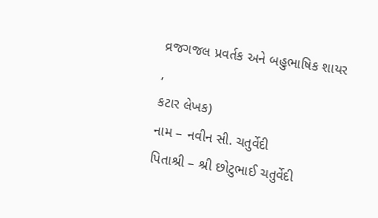વ્રજગજલ પ્રવર્તક અને બહુભાષિક શાયર
,
કટાર લેખક)
નામ – નવીન સી. ચતુર્વેદી
પિતાશ્રી – શ્રી છોટુભાઈ ચતુર્વેદી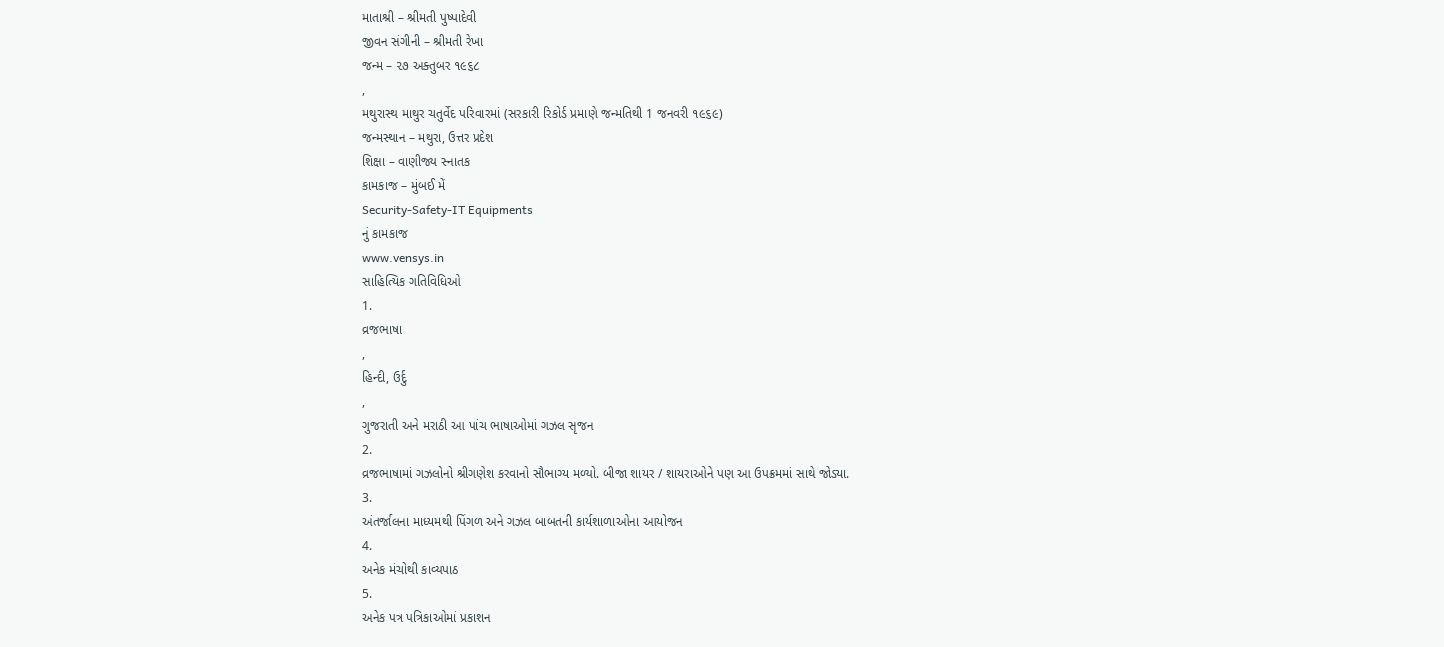માતાશ્રી – શ્રીમતી પુષ્પાદેવી
જીવન સંગીની – શ્રીમતી રેખા
જન્મ – ૨૭ અક્તુબર ૧૯૬૮
,
મથુરાસ્થ માથુર ચતુર્વેદ પરિવારમાં (સરકારી રિકોર્ડ પ્રમાણે જન્મતિથી 1 જનવરી ૧૯૬૯)
જન્મસ્થાન – મથુરા, ઉત્તર પ્રદેશ
શિક્ષા – વાણીજ્ય સ્નાતક
કામકાજ – મુંબઈ મેં
Security-Safety-IT Equipments
નું કામકાજ
www.vensys.in
સાહિત્યિક ગતિવિધિઓ
1.
વ્રજભાષા
,
હિન્દી, ઉર્દુ
,
ગુજરાતી અને મરાઠી આ પાંચ ભાષાઓમાં ગઝલ સૃજન
2.
વ્રજભાષામાં ગઝલોનો શ્રીગણેશ કરવાનો સૌભાગ્ય મળ્યો. બીજા શાયર / શાયરાઓને પણ આ ઉપક્રમમાં સાથે જોડ્યા.
3.
અંતર્જાલના માધ્યમથી પિંગળ અને ગઝલ બાબતની કાર્યશાળાઓના આયોજન
4.
અનેક મંચોથી કાવ્યપાઠ
5.
અનેક પત્ર પત્રિકાઓમાં પ્રકાશન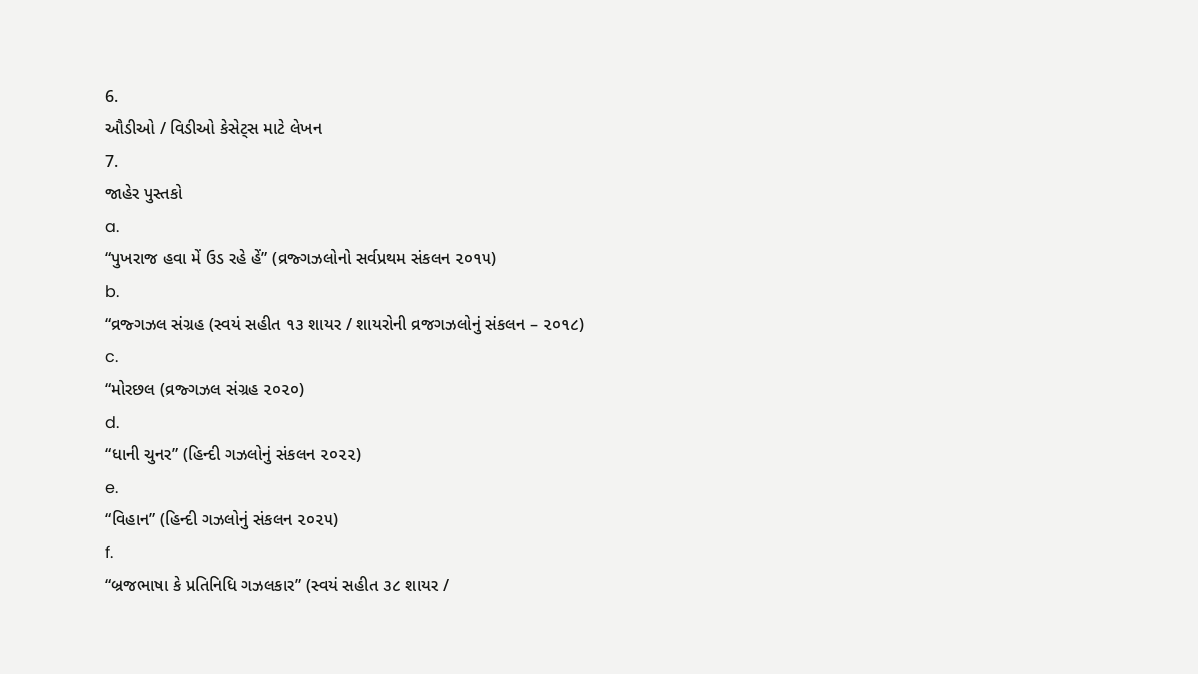6.
ઔડીઓ / વિડીઓ કેસેટ્સ માટે લેખન
7.
જાહેર પુસ્તકો
a.
“પુખરાજ હવા મેં ઉડ રહે હેં” (વ્રજ્ગઝલોનો સર્વપ્રથમ સંકલન ૨૦૧૫)
b.
“વ્રજ્ગઝલ સંગ્રહ (સ્વયં સહીત ૧૩ શાયર / શાયરોની વ્રજગઝલોનું સંકલન – ૨૦૧૮)
c.
“મોરછલ (વ્રજ્ગઝલ સંગ્રહ ૨૦૨૦)
d.
“ધાની ચુનર” (હિન્દી ગઝલોનું સંકલન ૨૦૨૨)
e.
“વિહાન” (હિન્દી ગઝલોનું સંકલન ૨૦૨૫)
f.
“બ્રજભાષા કે પ્રતિનિધિ ગઝલકાર” (સ્વયં સહીત ૩૮ શાયર /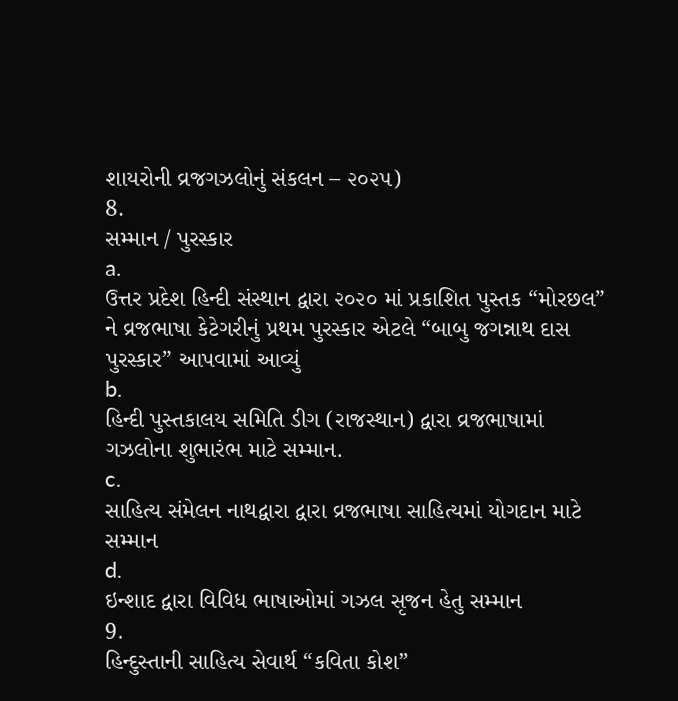શાયરોની વ્રજગઝલોનું સંકલન – ૨૦૨૫)
8.
સમ્માન / પુરસ્કાર
a.
ઉત્તર પ્રદેશ હિન્દી સંસ્થાન દ્વારા ૨૦૨૦ માં પ્રકાશિત પુસ્તક “મોરછલ” ને વ્રજભાષા કેટેગરીનું પ્રથમ પુરસ્કાર એટલે “બાબુ જગન્નાથ દાસ પુરસ્કાર” આપવામાં આવ્યું
b.
હિન્દી પુસ્તકાલય સમિતિ ડીગ (રાજસ્થાન) દ્વારા વ્રજભાષામાં ગઝલોના શુભારંભ માટે સમ્માન.
c.
સાહિત્ય સંમેલન નાથદ્વારા દ્વારા વ્રજભાષા સાહિત્યમાં યોગદાન માટે સમ્માન
d.
ઇન્શાદ દ્વારા વિવિધ ભાષાઓમાં ગઝલ સૃજન હેતુ સમ્માન
9.
હિન્દુસ્તાની સાહિત્ય સેવાર્થ “કવિતા કોશ”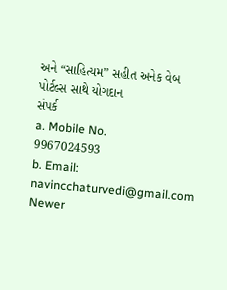અને “સાહિત્યમ” સહીત અનેક વેબ પોર્ટલ્સ સાથે યોગદાન
સંપર્ક
a. Mobile No.
9967024593
b. Email:
navincchaturvedi@gmail.com
Newer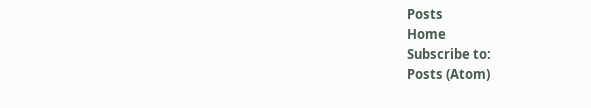Posts
Home
Subscribe to:
Posts (Atom)